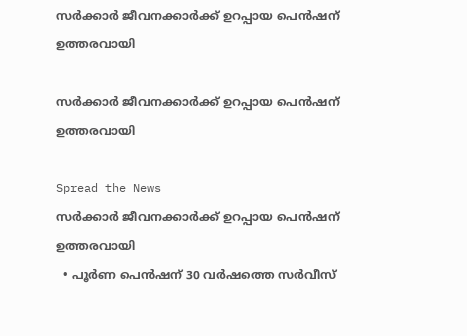സർക്കാർ ജീവനക്കാർക്ക് ഉറപ്പായ പെൻഷന് ഉത്തരവായി

സർക്കാർ ജീവനക്കാർക്ക് ഉറപ്പായ പെൻഷന് ഉത്തരവായി

Spread the News
സർക്കാർ ജീവനക്കാർക്ക് ഉറപ്പായ പെൻഷന് ഉത്തരവായി
  • പൂർണ പെൻഷന് 30 വർഷത്തെ സർവീസ്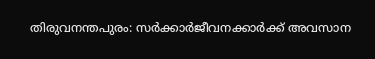തിരുവനന്തപുരം: സർക്കാർജീവനക്കാർക്ക് അവസാന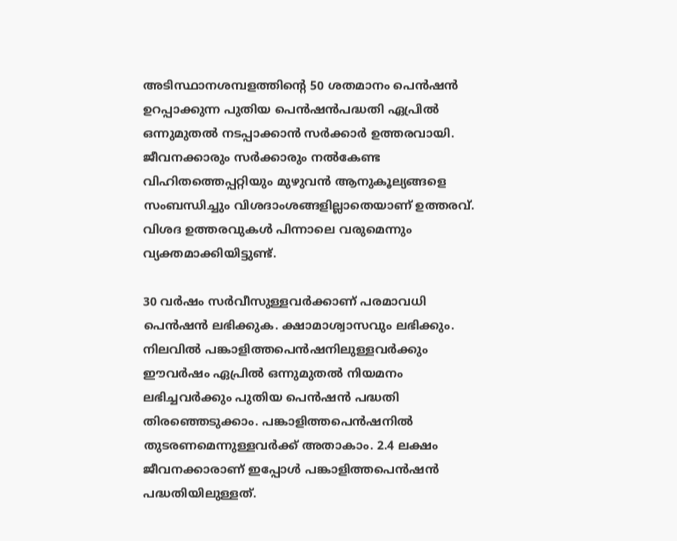അടിസ്ഥാനശമ്പളത്തിന്റെ 50 ശതമാനം പെൻഷൻ ഉറപ്പാക്കുന്ന പുതിയ പെൻഷൻപദ്ധതി ഏപ്രിൽ ഒന്നുമുതൽ നടപ്പാക്കാൻ സർക്കാർ ഉത്തരവായി. ജീവനക്കാരും സർക്കാരും നൽകേണ്ട വിഹിതത്തെപ്പറ്റിയും മുഴുവൻ ആനുകൂല്യങ്ങളെ സംബന്ധിച്ചും വിശദാംശങ്ങളില്ലാതെയാണ് ഉത്തരവ്. വിശദ ഉത്തരവുകൾ പിന്നാലെ വരുമെന്നും വ്യക്തമാക്കിയിട്ടുണ്ട്.

30 വർഷം സർവീസുള്ളവർക്കാണ് പരമാവധി പെൻഷൻ ലഭിക്കുക. ക്ഷാമാശ്വാസവും ലഭിക്കും. നിലവിൽ പങ്കാളിത്തപെൻഷനിലുള്ളവർക്കും ഈവർഷം ഏപ്രിൽ ഒന്നുമുതൽ നിയമനം ലഭിച്ചവർക്കും പുതിയ പെൻഷൻ പദ്ധതി തിരഞ്ഞെടുക്കാം. പങ്കാളിത്തപെൻഷനിൽ തുടരണമെന്നുള്ളവർക്ക് അതാകാം. 2.4 ലക്ഷം ജീവനക്കാരാണ് ഇപ്പോൾ പങ്കാളിത്തപെൻഷൻ പദ്ധതിയിലുള്ളത്.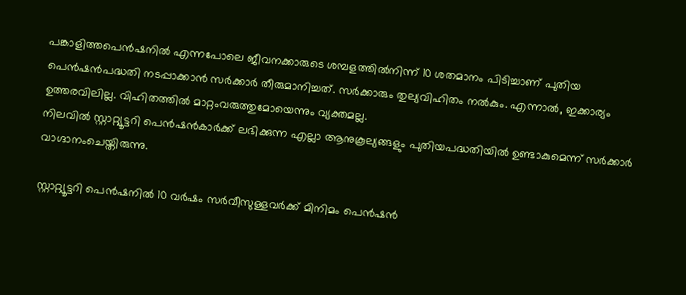പങ്കാളിത്തപെൻഷനിൽ എന്നപോലെ ജീവനക്കാരുടെ ശമ്പളത്തിൽനിന്ന് 10 ശതമാനം പിടിച്ചാണ് പുതിയ പെൻഷൻപദ്ധതി നടപ്പാക്കാൻ സർക്കാർ തീരുമാനിച്ചത്. സർക്കാരും തുല്യവിഹിതം നൽകും. എന്നാൽ, ഇക്കാര്യം ഉത്തരവിലില്ല. വിഹിതത്തിൽ മാറ്റംവരുത്തുമോയെന്നും വ്യക്തമല്ല.
നിലവിൽ സ്റ്റാറ്റ്യൂട്ടറി പെൻഷൻകാർക്ക് ലഭിക്കുന്ന എല്ലാ ആനുകൂല്യങ്ങളും പുതിയപദ്ധതിയിൽ ഉണ്ടാകുമെന്ന് സർക്കാർ വാഗ്ദാനംചെയ്തിരുന്നു.

സ്റ്റാറ്റ്യൂട്ടറി പെൻഷനിൽ 10 വർഷം സർവീസുള്ളവർക്ക് മിനിമം പെൻഷൻ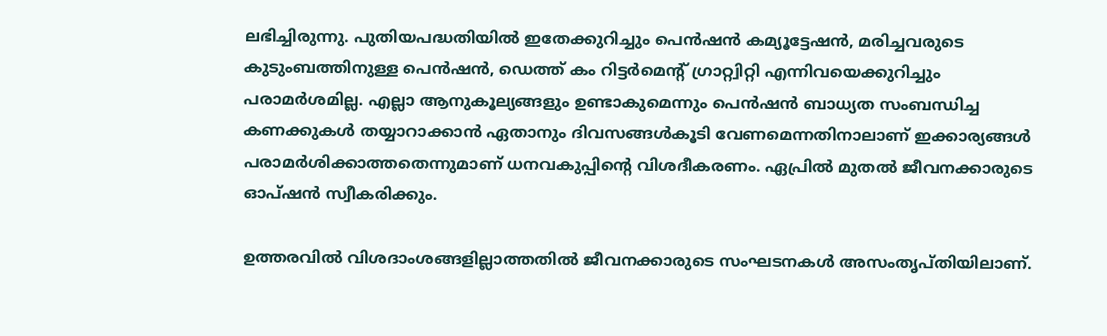ലഭിച്ചിരുന്നു. പുതിയപദ്ധതിയിൽ ഇതേക്കുറിച്ചും പെൻഷൻ കമ്യൂട്ടേഷൻ, മരിച്ചവരുടെ കുടുംബത്തിനുള്ള പെൻഷൻ, ഡെത്ത് കം റിട്ടർമെന്റ് ഗ്രാറ്റ്വിറ്റി എന്നിവയെക്കുറിച്ചും പരാമർശമില്ല. എല്ലാ ആനുകൂല്യങ്ങളും ഉണ്ടാകുമെന്നും പെൻഷൻ ബാധ്യത സംബന്ധിച്ച കണക്കുകൾ തയ്യാറാക്കാൻ ഏതാനും ദിവസങ്ങൾകൂടി വേണമെന്നതിനാലാണ് ഇക്കാര്യങ്ങൾ പരാമർശിക്കാത്തതെന്നുമാണ് ധനവകുപ്പിന്റെ വിശദീകരണം. ഏപ്രിൽ മുതൽ ജീവനക്കാരുടെ ഓപ്ഷൻ സ്വീകരിക്കും.

ഉത്തരവിൽ വിശദാംശങ്ങളില്ലാത്തതിൽ ജീവനക്കാരുടെ സംഘടനകൾ അസംതൃപ്തിയിലാണ്.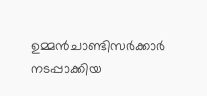ഉമ്മൻചാണ്ടിസർക്കാർ നടപ്പാക്കിയ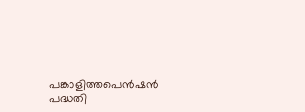പങ്കാളിത്തപെൻഷൻ പദ്ധതി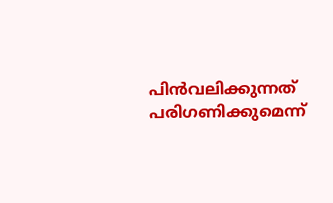പിൻവലിക്കുന്നത് പരിഗണിക്കുമെന്ന്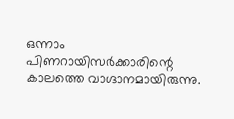ഒന്നാം പിണറായിസർക്കാരിന്റെ കാലത്തെ വാഗ്ദാനമായിരുന്നു.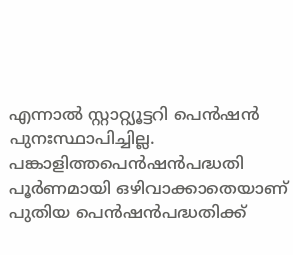എന്നാൽ സ്റ്റാറ്റ്യൂട്ടറി പെൻഷൻ പുനഃസ്ഥാപിച്ചില്ല. പങ്കാളിത്തപെൻഷൻപദ്ധതി പൂർണമായി ഒഴിവാക്കാതെയാണ് പുതിയ പെൻഷൻപദ്ധതിക്ക്‌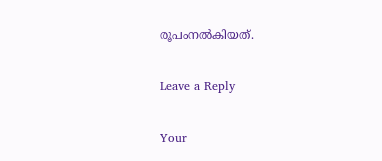രൂപംനൽകിയത്.

Leave a Reply

Your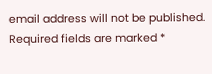email address will not be published. Required fields are marked *